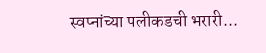स्वप्नांच्या पलीकडची भरारी...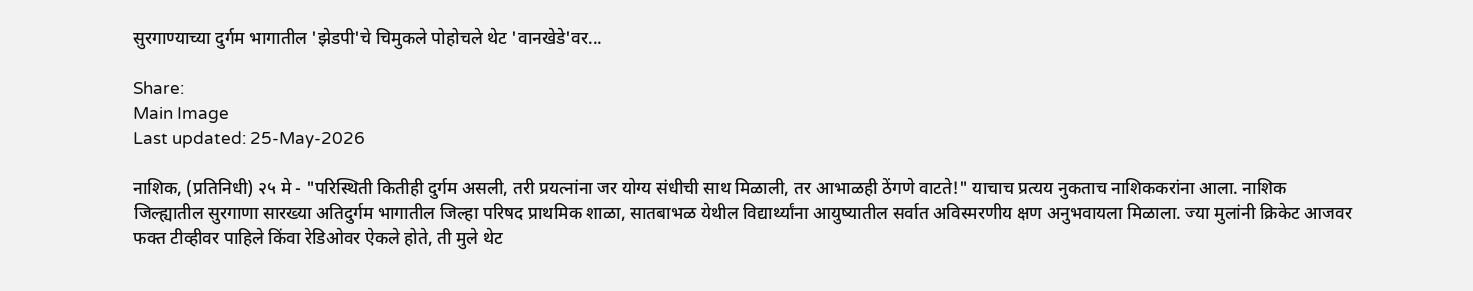सुरगाण्याच्या दुर्गम भागातील 'झेडपी'चे चिमुकले पोहोचले थेट 'वानखेडे'वर...

Share:
Main Image
Last updated: 25-May-2026

नाशिक, (प्रतिनिधी) २५ मे - "परिस्थिती कितीही दुर्गम असली, तरी प्रयत्नांना जर योग्य संधीची साथ मिळाली, तर आभाळही ठेंगणे वाटते!" याचाच प्रत्यय नुकताच नाशिककरांना आला. नाशिक जिल्ह्यातील सुरगाणा सारख्या अतिदुर्गम भागातील जिल्हा परिषद प्राथमिक शाळा, सातबाभळ येथील विद्यार्थ्यांना आयुष्यातील सर्वात अविस्मरणीय क्षण अनुभवायला मिळाला. ज्या मुलांनी क्रिकेट आजवर फक्त टीव्हीवर पाहिले किंवा रेडिओवर ऐकले होते, ती मुले थेट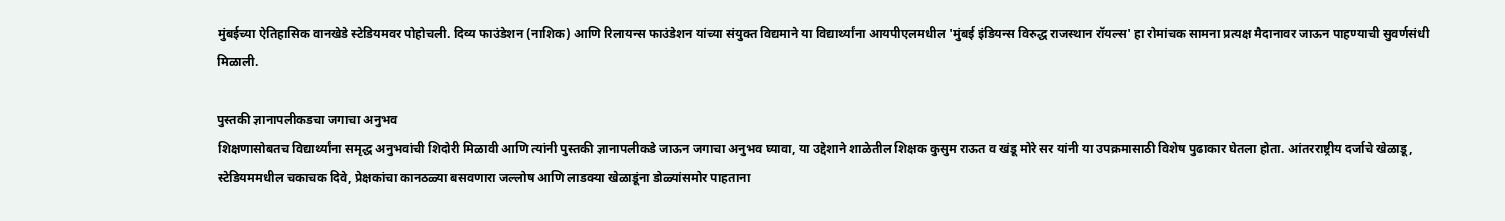मुंबईच्या ऐतिहासिक वानखेडे स्टेडियमवर पोहोचली. दिव्य फाउंडेशन (नाशिक) आणि रिलायन्स फाउंडेशन यांच्या संयुक्त विद्यमाने या विद्यार्थ्यांना आयपीएलमधील 'मुंबई इंडियन्स विरुद्ध राजस्थान रॉयल्स' हा रोमांचक सामना प्रत्यक्ष मैदानावर जाऊन पाहण्याची सुवर्णसंधी मिळाली.

पुस्तकी ज्ञानापलीकडचा जगाचा अनुभव
शिक्षणासोबतच विद्यार्थ्यांना समृद्ध अनुभवांची शिदोरी मिळावी आणि त्यांनी पुस्तकी ज्ञानापलीकडे जाऊन जगाचा अनुभव घ्यावा, या उद्देशाने शाळेतील शिक्षक कुसुम राऊत व खंडू मोरे सर यांनी या उपक्रमासाठी विशेष पुढाकार घेतला होता. आंतरराष्ट्रीय दर्जाचे खेळाडू, स्टेडियममधील चकाचक दिवे, प्रेक्षकांचा कानठळ्या बसवणारा जल्लोष आणि लाडक्या खेळाडूंना डोळ्यांसमोर पाहताना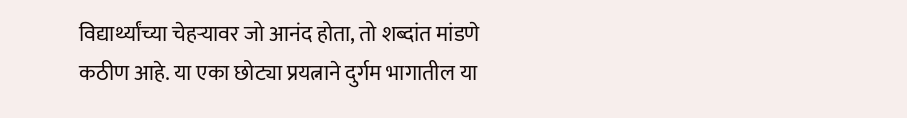विद्यार्थ्यांच्या चेहऱ्यावर जो आनंद होता, तो शब्दांत मांडणे कठीण आहे. या एका छोट्या प्रयत्नाने दुर्गम भागातील या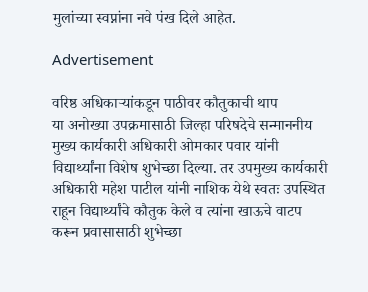मुलांच्या स्वप्नांना नवे पंख दिले आहेत.

Advertisement

वरिष्ठ अधिकाऱ्यांकडून पाठीवर कौतुकाची थाप
या अनोख्या उपक्रमासाठी जिल्हा परिषदेचे सन्माननीय मुख्य कार्यकारी अधिकारी ओमकार पवार यांनी विद्यार्थ्यांना विशेष शुभेच्छा दिल्या. तर उपमुख्य कार्यकारी अधिकारी महेश पाटील यांनी नाशिक येथे स्वतः उपस्थित राहून विद्यार्थ्यांचे कौतुक केले व त्यांना खाऊचे वाटप करून प्रवासासाठी शुभेच्छा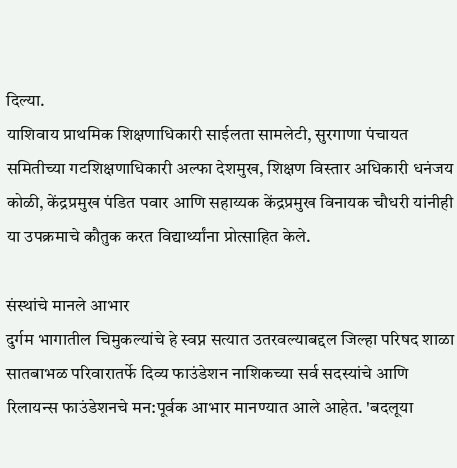दिल्या.
याशिवाय प्राथमिक शिक्षणाधिकारी साईलता सामलेटी, सुरगाणा पंचायत समितीच्या गटशिक्षणाधिकारी अल्फा देशमुख, शिक्षण विस्तार अधिकारी धनंजय कोळी, केंद्रप्रमुख पंडित पवार आणि सहाय्यक केंद्रप्रमुख विनायक चौधरी यांनीही या उपक्रमाचे कौतुक करत विद्यार्थ्यांना प्रोत्साहित केले.

संस्थांचे मानले आभार
दुर्गम भागातील चिमुकल्यांचे हे स्वप्न सत्यात उतरवल्याबद्दल जिल्हा परिषद शाळा सातबाभळ परिवारातर्फे दिव्य फाउंडेशन नाशिकच्या सर्व सदस्यांचे आणि रिलायन्स फाउंडेशनचे मन:पूर्वक आभार मानण्यात आले आहेत. 'बदलूया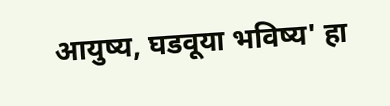आयुष्य, घडवूया भविष्य' हा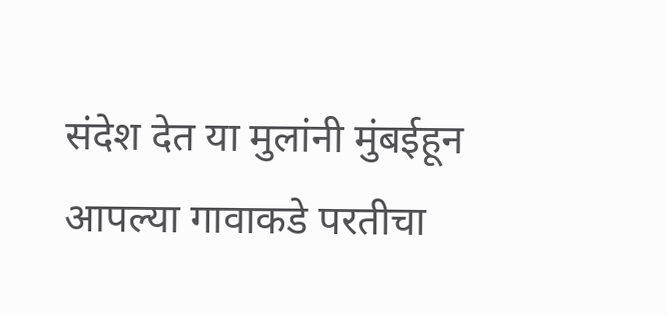संदेश देत या मुलांनी मुंबईहून आपल्या गावाकडे परतीचा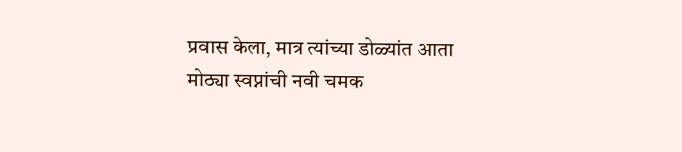प्रवास केला, मात्र त्यांच्या डोळ्यांत आता मोठ्या स्वप्नांची नवी चमक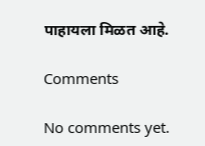पाहायला मिळत आहे.

Comments

No comments yet.